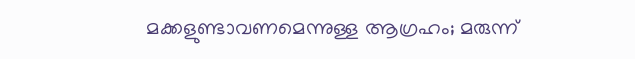മക്കളുണ്ടാവണമെന്നുള്ള ആഗ്രഹം; മരുന്ന്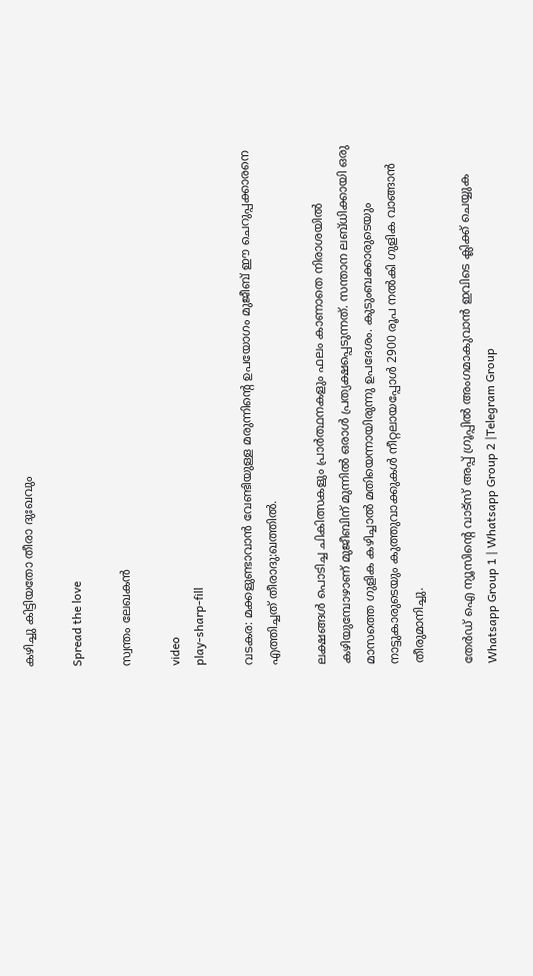കഴിച്ചു കിട്ടിയതോ തീരാ ദുഃഖവും

Spread the love

സ്വന്തം ലേഖകൻ

video
play-sharp-fill

വടകര: മക്കളുണ്ടാവാൻ വേണ്ടിയുള്ള മരുന്നിന്റെ ഉപയോഗം മുജീബ് ഈ ചെറുപ്പക്കാരനെ എത്തിച്ചത് തീരാദു:ഖത്തിൽ.

ലക്ഷങ്ങള്‍ പൊടിച്ച ചികിത്സകളും പ്രാര്‍ത്ഥനകളും ഫലം കാണാതെ നിരാശയില്‍ കഴിയുമ്പോഴാണ് മുജീബിന് മുന്നില്‍ ഒരാള്‍ പ്രത്യക്ഷപ്പെടുന്നത്. സന്താന ലബ്ധിക്കായി ഒരു മാസത്തെ ഗുളിക കഴിച്ചാല്‍ മതിയെന്നായിരുന്നു ഉപദേശം. കുടുംബക്കാരുടെയും നാട്ടുകാരുടെയും കുത്തുവാക്കുകള്‍ നീറ്റലായപ്പോള്‍ 2900 രൂപ നല്‍കി ഗുളിക വാങ്ങാന്‍ തീരുമാനിച്ചു.

തേർഡ് ഐ ന്യൂസിന്റെ വാട്സ് അപ്പ് ഗ്രൂപ്പിൽ അംഗമാകുവാൻ ഇവിടെ ക്ലിക്ക് ചെയ്യുക
Whatsapp Group 1 | Whatsapp Group 2 |Telegram Group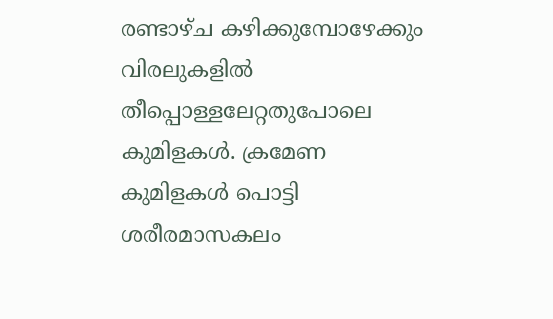രണ്ടാഴ്ച കഴിക്കുമ്പോഴേക്കും വിരലുകളില്‍ തീപ്പൊള്ളലേറ്റതുപോലെ കുമിളകള്‍. ക്രമേണ കുമിളകള്‍ പൊട്ടി ശരീരമാസകലം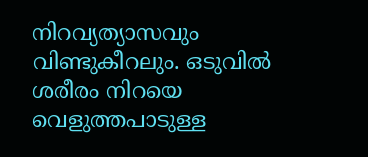നിറവ്യത്യാസവും വിണ്ടുകീറലും. ഒടുവില്‍ ശരീരം നിറയെ വെളുത്തപാടുള്ള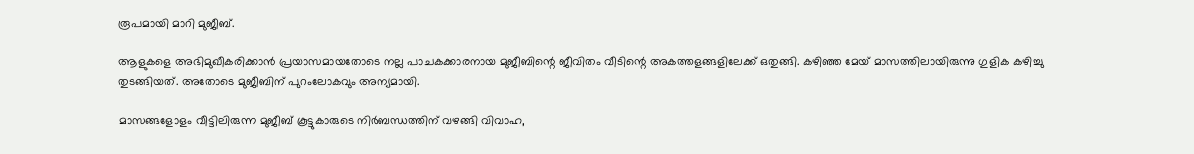രൂപമായി മാറി മുജീബ്.

ആളുകളെ അഭിമുഖീകരിക്കാന്‍ പ്രയാസമായതോടെ നല്ല പാചകക്കാരനായ മുജീബിന്റെ ജീവിതം വീടിന്റെ അകത്തളങ്ങളിലേക്ക് ഒതുങ്ങി. കഴിഞ്ഞ മേയ് മാസത്തിലായിരുന്നു ഗുളിക കഴിച്ചു തുടങ്ങിയത്. അതോടെ മുജീബിന് പുറംലോകവും അന്യമായി.

മാസങ്ങളോളം വീട്ടിലിരുന്ന മുജീബ് കൂട്ടുകാരുടെ നിര്‍ബന്ധത്തിന് വഴങ്ങി വിവാഹ,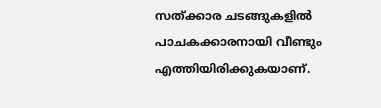സത്ക്കാര ചടങ്ങുകളില്‍ പാചകക്കാരനായി വീണ്ടും എത്തിയിരിക്കുകയാണ്.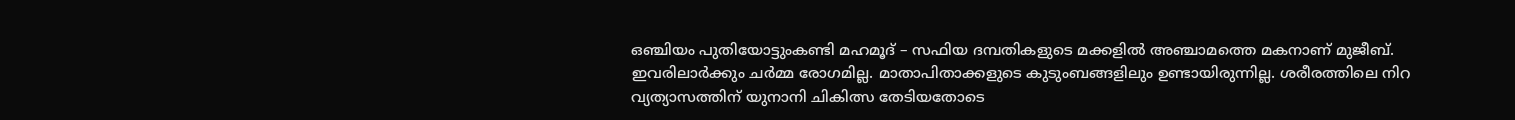ഒഞ്ചിയം പുതിയോട്ടുംകണ്ടി മഹമൂദ് – സഫിയ ദമ്പതികളുടെ മക്കളില്‍ അഞ്ചാമത്തെ മകനാണ് മുജീബ്. ഇവരിലാര്‍ക്കും ചര്‍മ്മ രോഗമില്ല. മാതാപിതാക്കളുടെ കുടുംബങ്ങളിലും ഉണ്ടായിരുന്നില്ല. ശരീരത്തിലെ നിറ വ്യത്യാസത്തിന് യുനാനി ചികിത്സ തേടിയതോടെ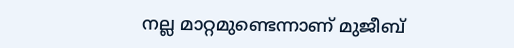നല്ല മാറ്റമുണ്ടെന്നാണ് മുജീബ്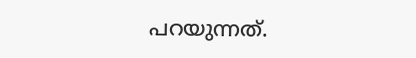പറയുന്നത്.